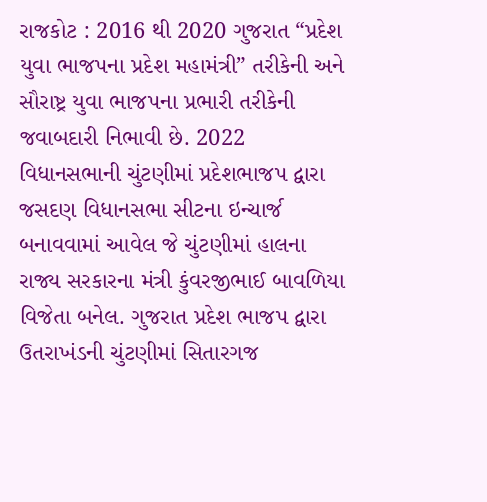રાજકોટ : 2016 થી 2020 ગુજરાત “પ્રદેશ યુવા ભાજપના પ્રદેશ મહામંત્રી” તરીકેની અને સૌરાષ્ટ્ર યુવા ભાજપના પ્રભારી તરીકેની જવાબદારી નિભાવી છે. 2022 વિધાનસભાની ચુંટણીમાં પ્રદેશભાજપ દ્વારા જસદણ વિધાનસભા સીટના ઇન્ચાર્જ બનાવવામાં આવેલ જે ચુંટણીમાં હાલના રાજ્ય સરકારના મંત્રી કુંવરજીભાઈ બાવળિયા વિજેતા બનેલ. ગુજરાત પ્રદેશ ભાજપ દ્વારા ઉતરાખંડની ચુંટણીમાં સિતારગજ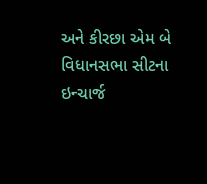અને કીરછા એમ બે વિધાનસભા સીટના ઇન્ચાર્જ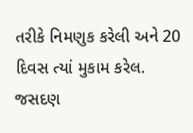તરીકે નિમણુક કરેલી અને 20 દિવસ ત્યાં મુકામ કરેલ. જસદણ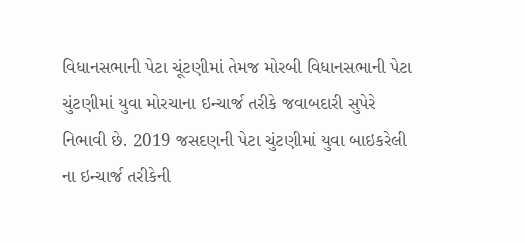વિધાનસભાની પેટા ચૂંટણીમાં તેમજ મોરબી વિધાનસભાની પેટા ચુંટણીમાં યુવા મોરચાના ઇન્ચાર્જ તરીકે જવાબદારી સુપેરે નિભાવી છે. 2019 જસદણની પેટા ચુંટણીમાં યુવા બાઇકરેલી ના ઇન્ચાર્જ તરીકેની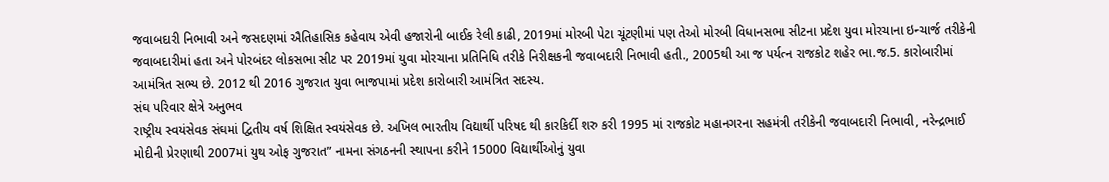જવાબદારી નિભાવી અને જસદણમાં ઐતિહાસિક કહેવાય એવી હજારોની બાઈક રેલી કાઢી, 2019માં મોરબી પેટા ચૂંટણીમાં પણ તેઓ મોરબી વિધાનસભા સીટના પ્રદેશ યુવા મોરચાના ઇન્ચાર્જ તરીકેની જવાબદારીમાં હતા અને પોરબંદર લોકસભા સીટ પર 2019માં યુવા મોરચાના પ્રતિનિધિ તરીકે નિરીક્ષકની જવાબદારી નિભાવી હતી., 2005થી આ જ પર્યત્ન રાજકોટ શહેર ભા.જ.5. કારોબારીમાં આમંત્રિત સભ્ય છે. 2012 થી 2016 ગુજરાત યુવા ભાજપામાં પ્રદેશ કારોબારી આમંત્રિત સદસ્ય.
સંઘ પરિવાર ક્ષેત્રે અનુભવ
રાષ્ટ્રીય સ્વયંસેવક સંઘમાં દ્વિતીય વર્ષ શિક્ષિત સ્વયંસેવક છે. અખિલ ભારતીય વિદ્યાર્થી પરિષદ થી કારકિર્દી શરુ કરી 1995 માં રાજકોટ મહાનગરના સહમંત્રી તરીકેની જવાબદારી નિભાવી, નરેન્દ્રભાઈ મોદીની પ્રેરણાથી 2007માં યુથ ઓફ ગુજરાત” નામના સંગઠનની સ્થાપના કરીને 15000 વિદ્યાર્થીઓનું યુવા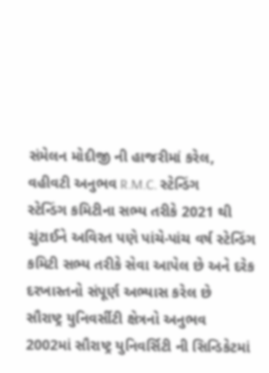સંમેલન મોદીજી ની હાજરીમાં કરેલ,
વહીવટી અનુભવ R.M.C. સ્ટેન્ડિંગ
સ્ટેન્ડિંગ કમિટીના સભ્ય તરીકે 2021 થી ચુંટાઈને અવિરત પણે પાંચે-પાંચ વર્ષ સ્ટેન્ડિંગ કમિટી સભ્ય તરીકે સેવા આપેલ છે અને દરેક દરખાસ્તનો સંપૂર્ણ અભ્યાસ કરેલ છે
સૌરાષ્ટ્ર યુનિવર્સીટી ક્ષેત્રનો અનુભવ
2002માં સૌરાષ્ટ્ર યુનિવર્સિટી ની સિન્ડિકેટમાં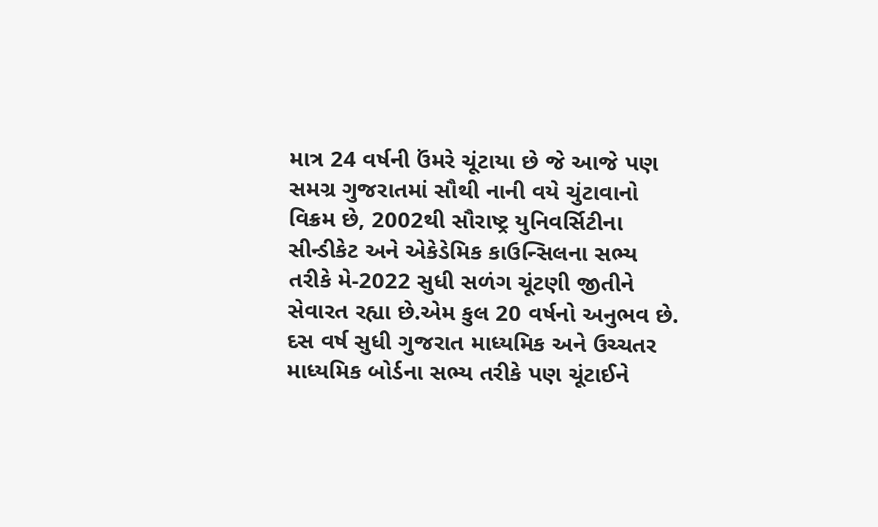માત્ર 24 વર્ષની ઉંમરે ચૂંટાયા છે જે આજે પણ સમગ્ર ગુજરાતમાં સૌથી નાની વયે ચુંટાવાનો વિક્રમ છે, 2002થી સૌરાષ્ટ્ર યુનિવર્સિટીના સીન્ડીકેટ અને એકેડેમિક કાઉન્સિલના સભ્ય તરીકે મે-2022 સુધી સળંગ ચૂંટણી જીતીને સેવારત રહ્યા છે.એમ કુલ 20 વર્ષનો અનુભવ છે. દસ વર્ષ સુધી ગુજરાત માધ્યમિક અને ઉચ્ચતર માધ્યમિક બોર્ડના સભ્ય તરીકે પણ ચૂંટાઈને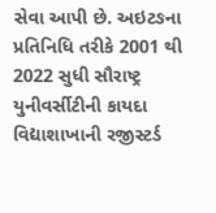સેવા આપી છે. અઇટઙના પ્રતિનિધિ તરીકે 2001 થી 2022 સુધી સૌરાષ્ટ્ર યુનીવર્સીટીની કાયદા વિદ્યાશાખાની રજીસ્ટર્ડ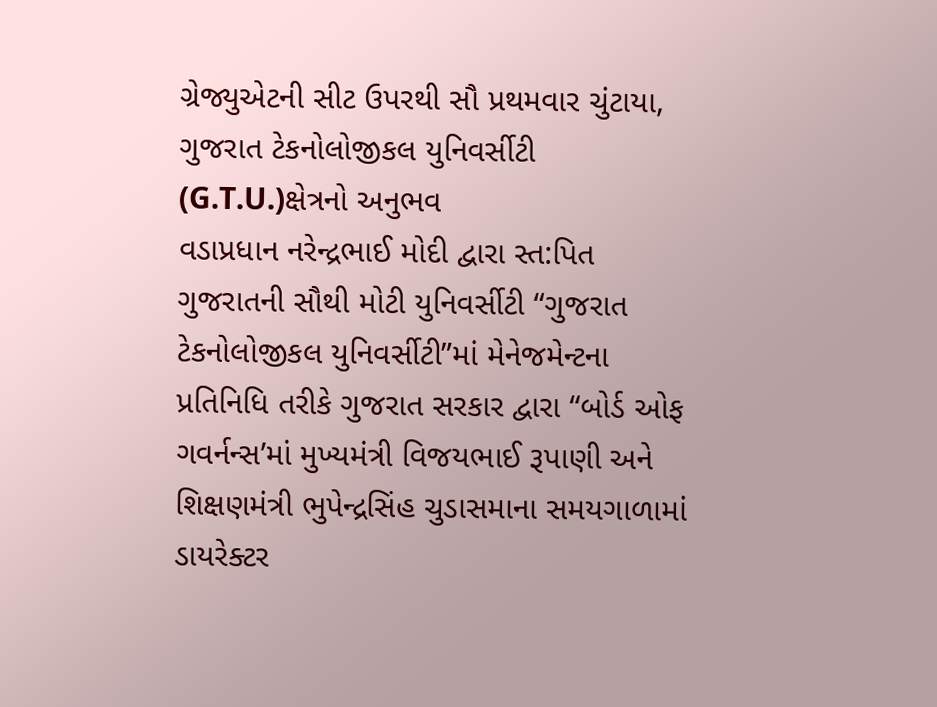ગ્રેજ્યુએટની સીટ ઉપરથી સૌ પ્રથમવાર ચુંટાયા,
ગુજરાત ટેકનોલોજીકલ યુનિવર્સીટી (G.T.U.)ક્ષેત્રનો અનુભવ
વડાપ્રધાન નરેન્દ્રભાઈ મોદી દ્વારા સ્ત:પિત ગુજરાતની સૌથી મોટી યુનિવર્સીટી “ગુજરાત ટેકનોલોજીકલ યુનિવર્સીટી”માં મેનેજમેન્ટના પ્રતિનિધિ તરીકે ગુજરાત સરકાર દ્વારા “બોર્ડ ઓફ ગવર્નન્સ’માં મુખ્યમંત્રી વિજયભાઈ રૂપાણી અને શિક્ષણમંત્રી ભુપેન્દ્રસિંહ ચુડાસમાના સમયગાળામાં ડાયરેક્ટર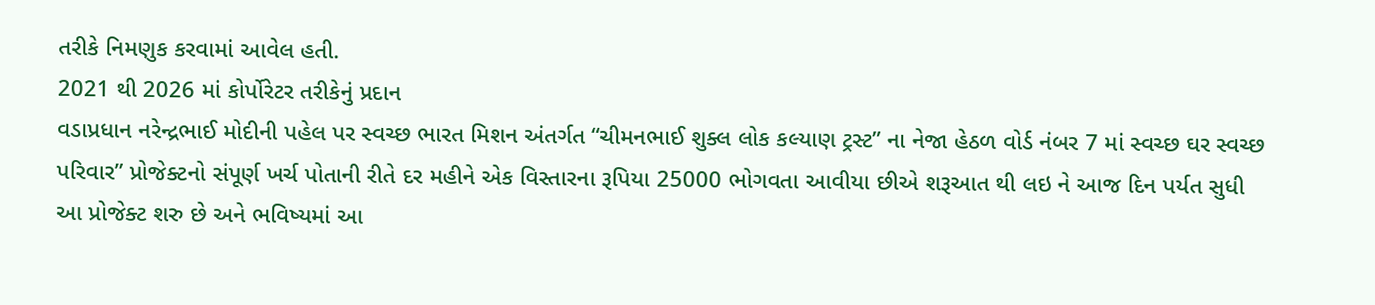તરીકે નિમણુક કરવામાં આવેલ હતી.
2021 થી 2026 માં કોર્પોરેટર તરીકેનું પ્રદાન
વડાપ્રધાન નરેન્દ્રભાઈ મોદીની પહેલ પર સ્વચ્છ ભારત મિશન અંતર્ગત “ચીમનભાઈ શુક્લ લોક કલ્યાણ ટ્રસ્ટ” ના નેજા હેઠળ વોર્ડ નંબર 7 માં સ્વચ્છ ઘર સ્વચ્છ પરિવાર” પ્રોજેક્ટનો સંપૂર્ણ ખર્ચ પોતાની રીતે દર મહીને એક વિસ્તારના રૂપિયા 25000 ભોગવતા આવીયા છીએ શરૂઆત થી લઇ ને આજ દિન પર્યત સુધી આ પ્રોજેક્ટ શરુ છે અને ભવિષ્યમાં આ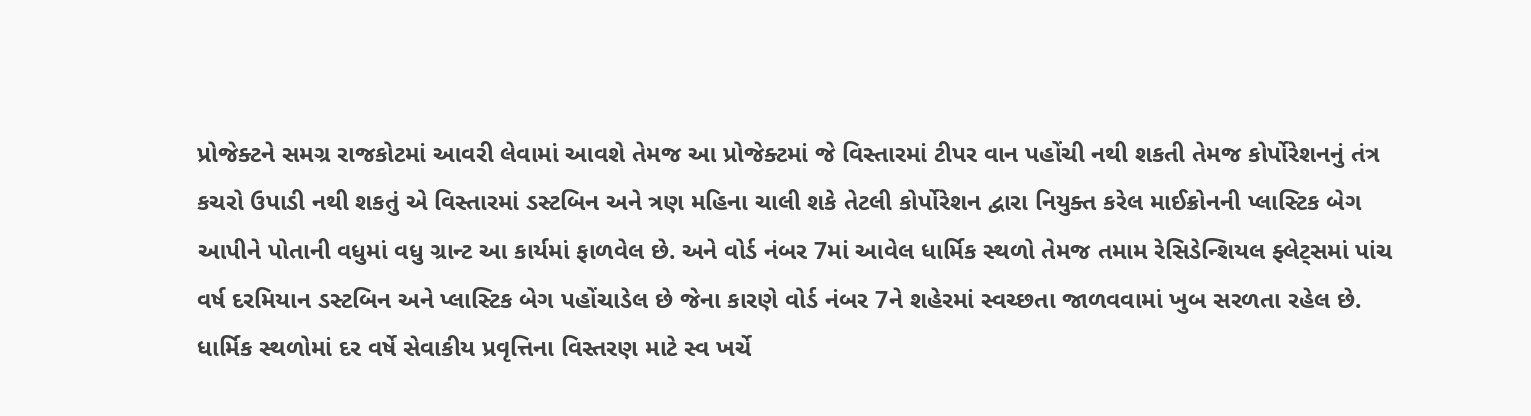પ્રોજેક્ટને સમગ્ર રાજકોટમાં આવરી લેવામાં આવશે તેમજ આ પ્રોજેક્ટમાં જે વિસ્તારમાં ટીપર વાન પહોંચી નથી શકતી તેમજ કોર્પોરેશનનું તંત્ર કચરો ઉપાડી નથી શકતું એ વિસ્તારમાં ડસ્ટબિન અને ત્રણ મહિના ચાલી શકે તેટલી કોર્પોરેશન દ્વારા નિયુક્ત કરેલ માઈક્રોનની પ્લાસ્ટિક બેગ આપીને પોતાની વધુમાં વધુ ગ્રાન્ટ આ કાર્યમાં ફાળવેલ છે. અને વોર્ડ નંબર 7માં આવેલ ધાર્મિક સ્થળો તેમજ તમામ રેસિડેન્શિયલ ફ્લેટ્સમાં પાંચ વર્ષ દરમિયાન ડસ્ટબિન અને પ્લાસ્ટિક બેગ પહોંચાડેલ છે જેના કારણે વોર્ડ નંબર 7ને શહેરમાં સ્વચ્છતા જાળવવામાં ખુબ સરળતા રહેલ છે. ધાર્મિક સ્થળોમાં દર વર્ષે સેવાકીય પ્રવૃત્તિના વિસ્તરણ માટે સ્વ ખર્ચે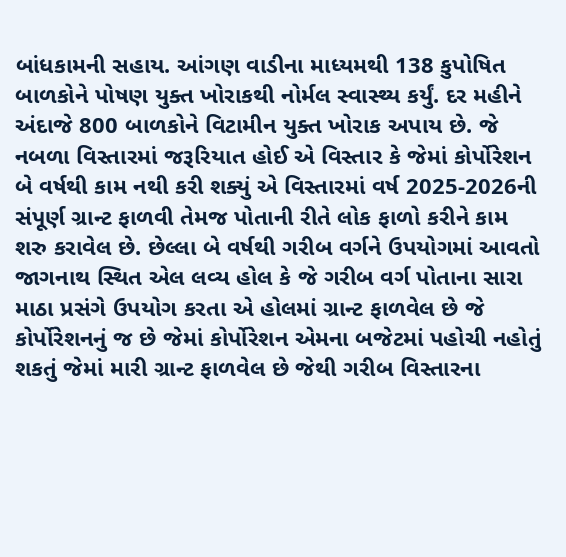બાંધકામની સહાય. આંગણ વાડીના માધ્યમથી 138 કુપોષિત બાળકોને પોષણ યુક્ત ખોરાકથી નોર્મલ સ્વાસ્થ્ય કર્યું. દર મહીને અંદાજે 800 બાળકોને વિટામીન યુક્ત ખોરાક અપાય છે. જે નબળા વિસ્તારમાં જરૂરિયાત હોઈ એ વિસ્તાર કે જેમાં કોર્પોરેશન બે વર્ષથી કામ નથી કરી શક્યું એ વિસ્તારમાં વર્ષ 2025-2026ની સંપૂર્ણ ગ્રાન્ટ ફાળવી તેમજ પોતાની રીતે લોક ફાળો કરીને કામ શરુ કરાવેલ છે. છેલ્લા બે વર્ષથી ગરીબ વર્ગને ઉપયોગમાં આવતો જાગનાથ સ્થિત એલ લવ્ય હોલ કે જે ગરીબ વર્ગ પોતાના સારા માઠા પ્રસંગે ઉપયોગ કરતા એ હોલમાં ગ્રાન્ટ ફાળવેલ છે જે કોર્પોરેશનનું જ છે જેમાં કોર્પોરેશન એમના બજેટમાં પહોચી નહોતું શકતું જેમાં મારી ગ્રાન્ટ ફાળવેલ છે જેથી ગરીબ વિસ્તારના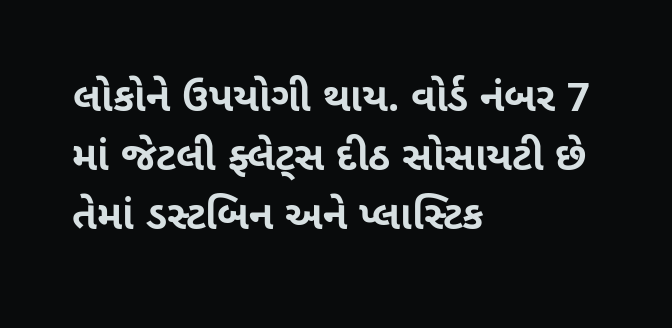લોકોને ઉપયોગી થાય. વોર્ડ નંબર 7 માં જેટલી ફ્લેટ્સ દીઠ સોસાયટી છે તેમાં ડસ્ટબિન અને પ્લાસ્ટિક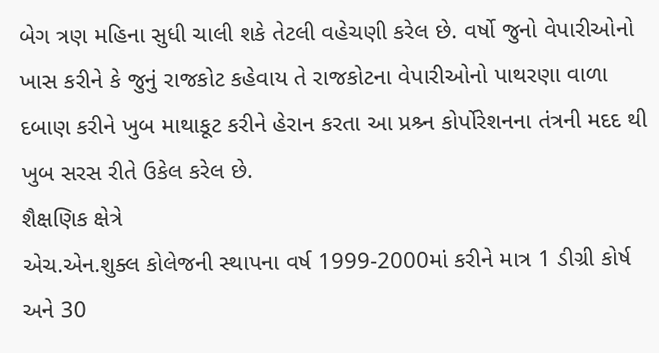બેગ ત્રણ મહિના સુધી ચાલી શકે તેટલી વહેચણી કરેલ છે. વર્ષો જુનો વેપારીઓનો ખાસ કરીને કે જુનું રાજકોટ કહેવાય તે રાજકોટના વેપારીઓનો પાથરણા વાળા દબાણ કરીને ખુબ માથાકૂટ કરીને હેરાન કરતા આ પ્રશ્ર્ન કોર્પોરેશનના તંત્રની મદદ થી ખુબ સરસ રીતે ઉકેલ કરેલ છે.
શૈક્ષણિક ક્ષેત્રે
એચ.એન.શુક્લ કોલેજની સ્થાપના વર્ષ 1999-2000માં કરીને માત્ર 1 ડીગ્રી કોર્ષ અને 30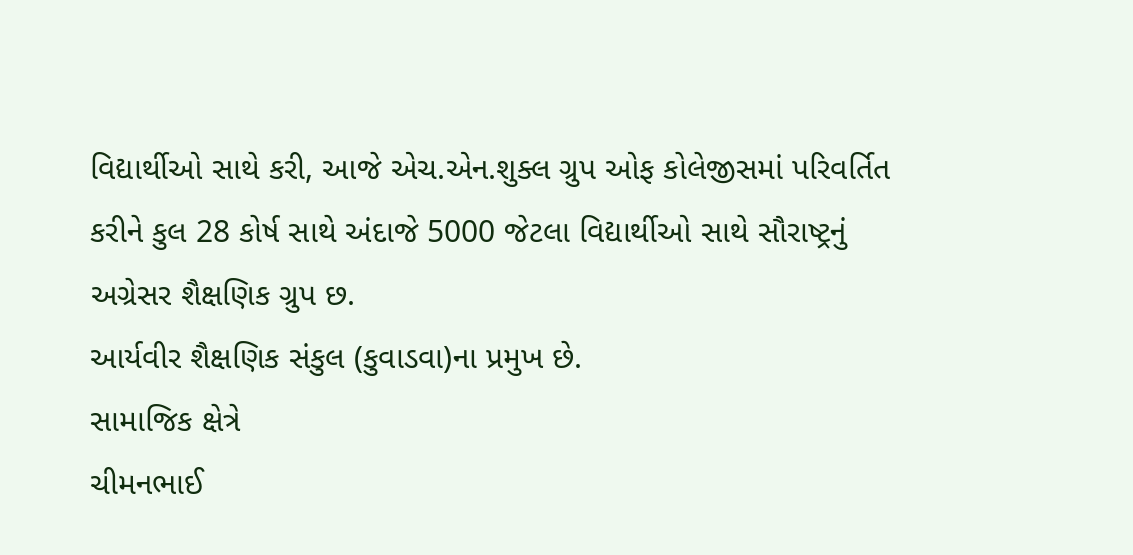વિદ્યાર્થીઓ સાથે કરી, આજે એચ.એન.શુક્લ ગ્રુપ ઓફ કોલેજીસમાં પરિવર્તિત કરીને કુલ 28 કોર્ષ સાથે અંદાજે 5000 જેટલા વિદ્યાર્થીઓ સાથે સૌરાષ્ટ્રનું અગ્રેસર શૈક્ષણિક ગ્રુપ છ.
આર્યવીર શૈક્ષણિક સંકુલ (કુવાડવા)ના પ્રમુખ છે.
સામાજિક ક્ષેત્રે
ચીમનભાઈ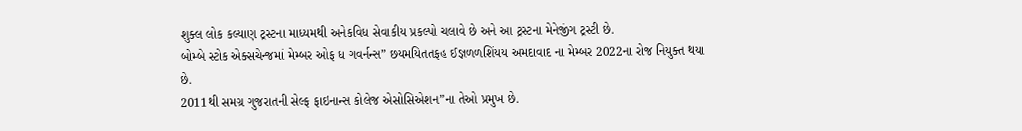શુક્લ લોક કલ્યાણ ટ્રસ્ટના માધ્યમથી અનેકવિધ સેવાકીય પ્રકલ્પો ચલાવે છે અને આ ટ્રસ્ટના મેનેજીંગ ટ્રસ્ટી છે.
બોમ્બે સ્ટોક એક્સચેન્જમાં મેમ્બર ઓફ ધ ગવર્નન્સ” છયમયિતતફહ ઈજ્ઞળળશિંયય અમદાવાદ ના મેમ્બર 2022ના રોજ નિયુક્ત થયા છે.
2011થી સમગ્ર ગુજરાતની સેલ્ફ ફાઇનાન્સ કોલેજ એસોસિએશન”ના તેઓ પ્રમુખ છે.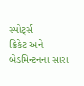સ્પોર્ટ્સ
ક્રિકેટ અને બેડમિન્ટનના સારા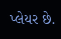પ્લેયર છે.